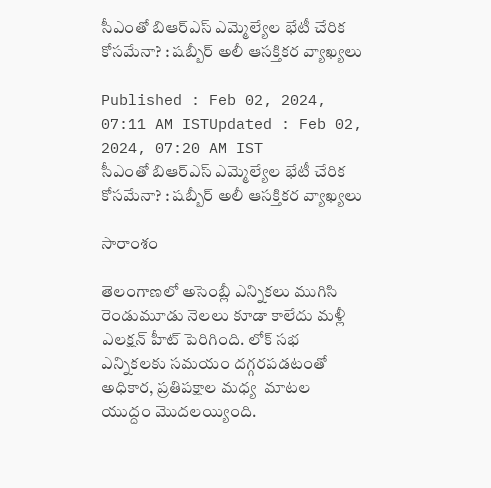సీఎంతో బిఆర్ఎస్ ఎమ్మెల్యేల భేటీ చేరిక కోసమేనా? : షబ్బీర్ అలీ ఆసక్తికర వ్యాఖ్యలు

Published : Feb 02, 2024, 07:11 AM ISTUpdated : Feb 02, 2024, 07:20 AM IST
సీఎంతో బిఆర్ఎస్ ఎమ్మెల్యేల భేటీ చేరిక కోసమేనా? : షబ్బీర్ అలీ ఆసక్తికర వ్యాఖ్యలు

సారాంశం

తెలంగాణలో అసెంబ్లీ ఎన్నికలు ముగిసి రెండుమూడు నెలలు కూడా కాలేదు మళ్లీ ఎలక్షన్ హీట్ పెరిగింది. లోక్ సభ ఎన్నికలకు సమయం దగ్గరపడటంతో అధికార, ప్రతిపక్షాల మధ్య  మాటల యుద్దం మొదలయ్యింది.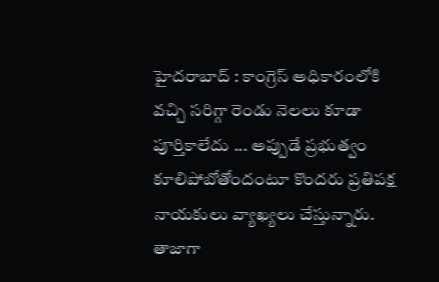హైదరాబాద్ : కాంగ్రెస్ అధికారంలోకి వచ్చి సరిగ్గా రెండు నెలలు కూడా పూర్తికాలేదు ... అప్పుడే ప్రభుత్వం కూలిపోబోతోందంటూ కొందరు ప్రతిపక్ష నాయకులు వ్యాఖ్యలు చేస్తున్నారు. తాజాగా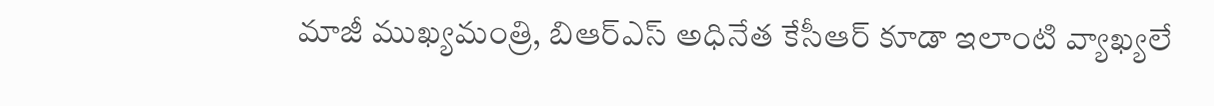మాజీ ముఖ్యమంత్రి, బిఆర్ఎస్ అధినేత కేసీఆర్ కూడా ఇలాంటి వ్యాఖ్యలే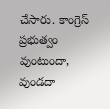చేసారు. కాంగ్రెస్ ప్రభుత్వం వుంటుందా, వుండదా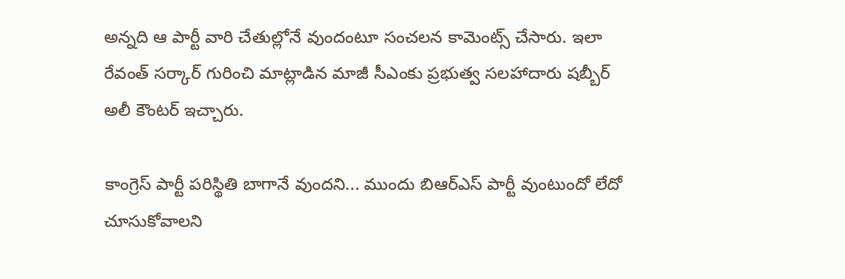అన్నది ఆ పార్టీ వారి చేతుల్లోనే వుందంటూ సంచలన కామెంట్స్ చేసారు. ఇలా రేవంత్ సర్కార్ గురించి మాట్లాడిన మాజీ సీఎంకు ప్రభుత్వ సలహాదారు షబ్బీర్ అలీ కౌంటర్ ఇచ్చారు.

కాంగ్రెస్ పార్టీ పరిస్థితి బాగానే వుందని... ముందు బిఆర్ఎస్ పార్టీ వుంటుందో లేదో చూసుకోవాలని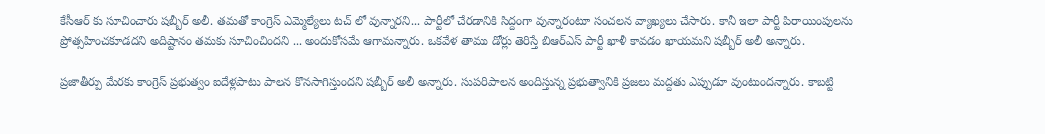కేసీఆర్ కు సూచించారు షబ్బీర్ అలీ. తమతో కాంగ్రెస్ ఎమ్మెల్యేలు టచ్ లో వున్నారని... పార్టీలో చేరడానికి సిద్దంగా వున్నారంటూ సంచలన వ్యాఖ్యలు చేసారు. కానీ ఇలా పార్టీ పిరాయింపులను ప్రోత్సహించకూడదని అదిష్టానం తమకు సూచించిందని ... అందుకోసమే ఆగామన్నారు. ఒకవేళ తాము డోర్లు తెరిస్తే బిఆర్ఎస్ పార్టీ ఖాళీ కావడం ఖాయమని షబ్బీర్ అలీ అన్నారు.

ప్రజాతీర్పు మేరకు కాంగ్రెస్ ప్రభుత్వం ఐదేళ్లపాటు పాలన కొనసాగిస్తుందని షబ్బీర్ అలీ అన్నారు. సుపరిపాలన అందిస్తున్న ప్రభుత్వానికి ప్రజలు మద్దతు ఎప్పుడూ వుంటుందన్నారు. కాబట్టి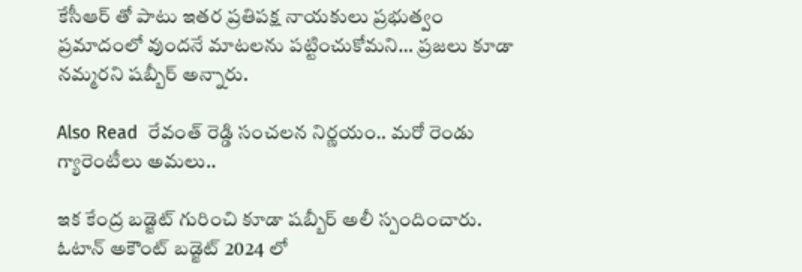కేసీఆర్ తో పాటు ఇతర ప్రతిపక్ష నాయకులు ప్రభుత్వం ప్రమాదంలో వుందనే మాటలను పట్టించుకోమని... ప్రజలు కూడా నమ్మరని షబ్బీర్ అన్నారు.

Also Read  రేవంత్ రెడ్డి సంచలన నిర్ణయం.. మరో రెండు గ్యారెంటీలు అమలు..

ఇక కేంద్ర బడ్జెట్ గురించి కూడా షబ్బీర్ అలీ స్పందించారు. ఓటాన్ అకౌంట్ బడ్జెట్ 2024 లో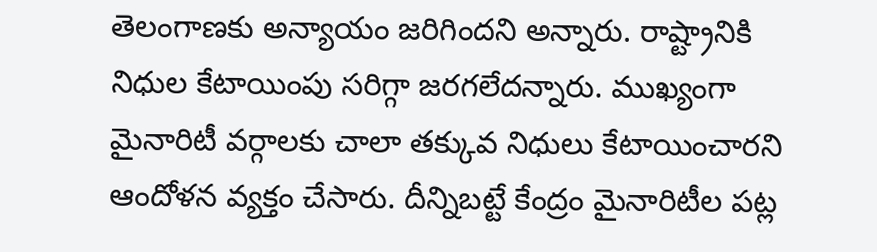తెలంగాణకు అన్యాయం జరిగిందని అన్నారు. రాష్ట్రానికి నిధుల కేటాయింపు సరిగ్గా జరగలేదన్నారు. ముఖ్యంగా మైనారిటీ వర్గాలకు చాలా తక్కువ నిధులు కేటాయించారని ఆందోళన వ్యక్తం చేసారు. దీన్నిబట్టే కేంద్రం మైనారిటీల పట్ల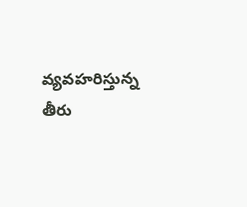వ్యవహరిస్తున్న తీరు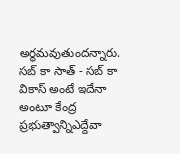అర్థమవుతుందన్నారు. సబ్ కా సాత్ - సబ్ కా వికాస్ అంటే ఇదేనా అంటూ కేంద్ర ప్రభుత్వాన్నిఎద్దేవా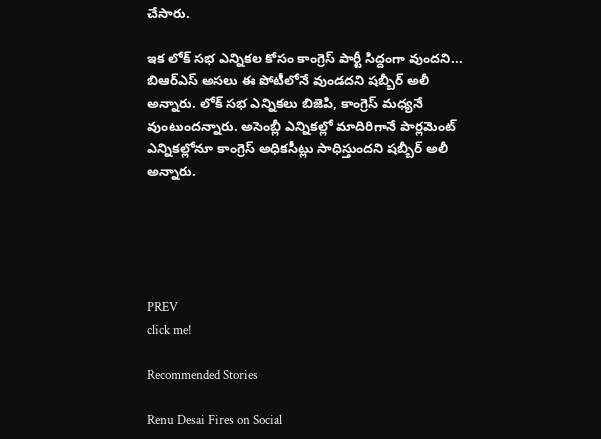చేసారు.

ఇక లోక్ సభ ఎన్నికల కోసం కాంగ్రెస్ పార్టీ సిద్దంగా వుందని... బిఆర్ఎస్ అసలు ఈ పోటీలోనే వుండదని షబ్బీర్ అలీ అన్నారు. లోక్ సభ ఎన్నికలు బిజెపి, కాంగ్రెస్ మధ్యనే వుంటుందన్నారు. అసెంబ్లీ ఎన్నికల్లో మాదిరిగానే పార్లమెంట్ ఎన్నికల్లోనూ కాంగ్రెస్ అధికసీట్లు సాధిస్తుందని షబ్బీర్ అలీ అన్నారు.





PREV
click me!

Recommended Stories

Renu Desai Fires on Social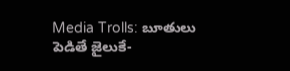Media Trolls: బూతులు పెడితే జైలుకే-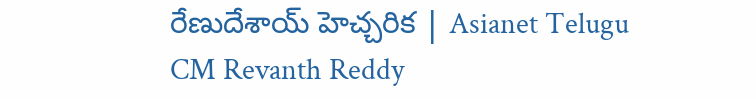రేణుదేశాయ్ హెచ్చరిక | Asianet Telugu
CM Revanth Reddy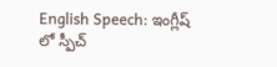English Speech: ఇంగ్లీష్ లో స్పీచ్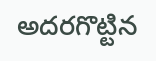అదరగొట్టిన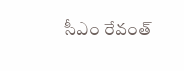సీఎం రేవంత్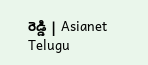రెడ్డి | Asianet Telugu